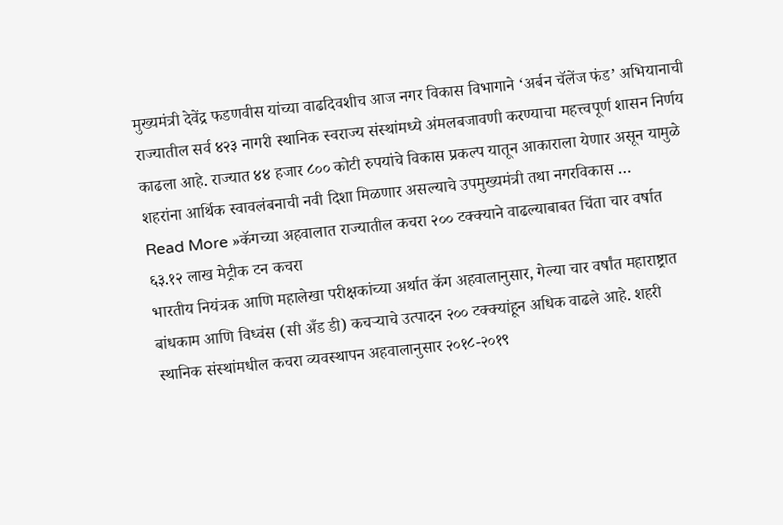मुख्यमंत्री देवेंद्र फडणवीस यांच्या वाढदिवशीच आज नगर विकास विभागाने ‘अर्बन चॅलेंज फंड’ अभियानाची राज्यातील सर्व ४२३ नागरी स्थानिक स्वराज्य संस्थांमध्ये अंमलबजावणी करण्याचा महत्त्वपूर्ण शासन निर्णय काढला आहे. राज्यात ४४ हजार ८०० कोटी रुपयांचे विकास प्रकल्प यातून आकाराला येणार असून यामुळे शहरांना आर्थिक स्वावलंबनाची नवी दिशा मिळणार असल्याचे उपमुख्यमंत्री तथा नगरविकास …
Read More »कॅगच्या अहवालात राज्यातील कचरा २०० टक्क्याने वाढल्याबाबत चिंता चार वर्षात ६३.१२ लाख मेट्रीक टन कचरा
भारतीय नियंत्रक आणि महालेखा परीक्षकांच्या अर्थात कॅग अहवालानुसार, गेल्या चार वर्षांत महाराष्ट्रात बांधकाम आणि विध्वंस (सी अँड डी) कचऱ्याचे उत्पादन २०० टक्क्यांहून अधिक वाढले आहे. शहरी स्थानिक संस्थांमधील कचरा व्यवस्थापन अहवालानुसार २०१८-२०१९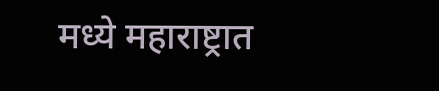मध्ये महाराष्ट्रात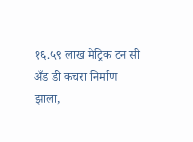१६.५९ लाख मेट्रिक टन सी अँड डी कचरा निर्माण झाला,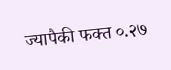ज्यापैकी फक्त ०.२७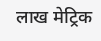लाख मेट्रिक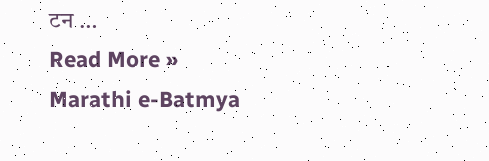टन …
Read More »
Marathi e-Batmya